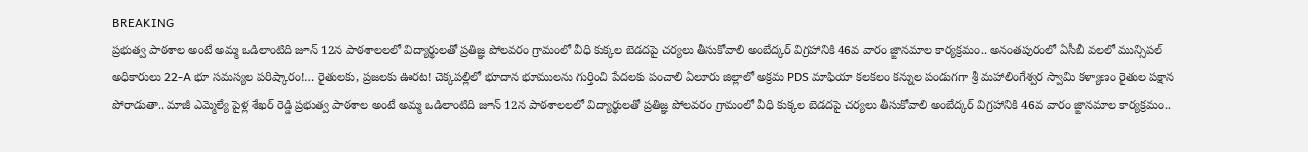BREAKING
ప్రభుత్వ పాఠశాల అంటే అమ్మ ఒడిలాంటిది జూన్ 12న పాఠశాలలలో విద్యార్థులతో ప్రతిజ్ఞ పోలవరం గ్రామంలో వీధి కుక్కల బెడదపై చర్యలు తీసుకోవాలి అంబేద్కర్ విగ్రహానికి 46వ వారం జ్ఙానమాల కార్యక్రమం.. అనంతపురంలో ఏసీబీ వలలో మున్సిపల్ అధికారులు 22-A భూ సమస్యల పరిష్కారం!… రైతులకు, ప్రజలకు ఊరట! చెక్కపల్లిలో భూదాన భూములను గుర్తించి పేదలకు పంచాలి ఏలూరు జిల్లాలో అక్రమ PDS మాఫియా కలకలం కన్నుల పండుగగా శ్రీ మహాలింగేశ్వర స్వామి కళ్యాణం రైతుల పక్షాన పోరాడుతా.. మాజీ ఎమ్మెల్యే పైళ్ల శేఖర్ రెడ్డి ప్రభుత్వ పాఠశాల అంటే అమ్మ ఒడిలాంటిది జూన్ 12న పాఠశాలలలో విద్యార్థులతో ప్రతిజ్ఞ పోలవరం గ్రామంలో వీధి కుక్కల బెడదపై చర్యలు తీసుకోవాలి అంబేద్కర్ విగ్రహానికి 46వ వారం జ్ఙానమాల కార్యక్రమం..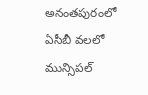అనంతపురంలో ఏసీబీ వలలో మున్సిపల్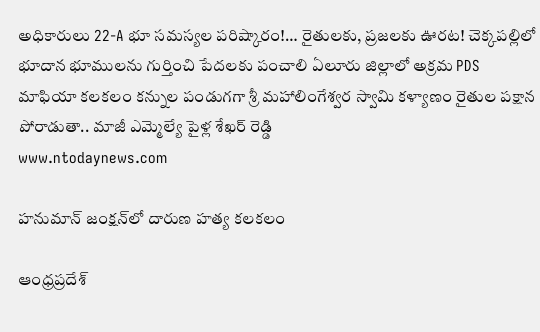అధికారులు 22-A భూ సమస్యల పరిష్కారం!… రైతులకు, ప్రజలకు ఊరట! చెక్కపల్లిలో భూదాన భూములను గుర్తించి పేదలకు పంచాలి ఏలూరు జిల్లాలో అక్రమ PDS మాఫియా కలకలం కన్నుల పండుగగా శ్రీ మహాలింగేశ్వర స్వామి కళ్యాణం రైతుల పక్షాన పోరాడుతా.. మాజీ ఎమ్మెల్యే పైళ్ల శేఖర్ రెడ్డి
www.ntodaynews.com

హనుమాన్ జంక్షన్‌లో దారుణ హత్య కలకలం

ఆంధ్రప్రదేశ్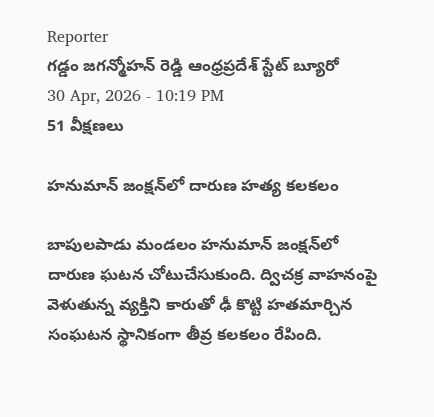Reporter
గడ్డం జగన్మోహన్ రెడ్డి ఆంధ్రప్రదేశ్ స్టేట్ బ్యూరో
30 Apr, 2026 - 10:19 PM
51 వీక్షణలు

హనుమాన్ జంక్షన్‌లో దారుణ హత్య కలకలం

బాపులపాడు మండలం హనుమాన్ జంక్షన్‌లో దారుణ ఘటన చోటుచేసుకుంది. ద్విచక్ర వాహనంపై వెళుతున్న వ్యక్తిని కారుతో ఢీ కొట్టి హతమార్చిన సంఘటన స్థానికంగా తీవ్ర కలకలం రేపింది.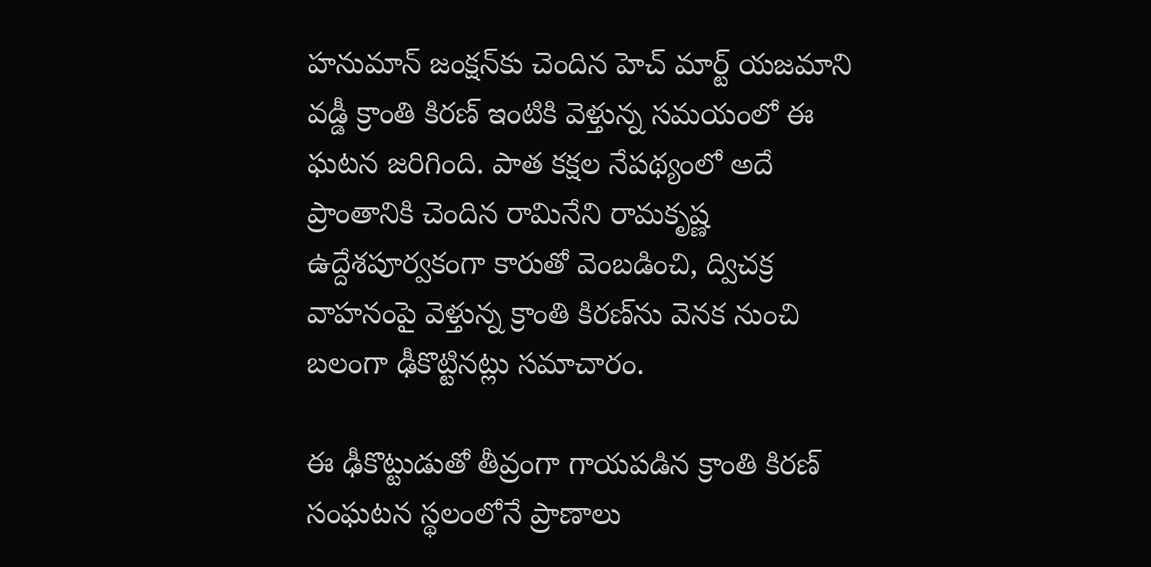హనుమాన్ జంక్షన్‌కు చెందిన హెచ్ మార్ట్ యజమాని వడ్డీ క్రాంతి కిరణ్ ఇంటికి వెళ్తున్న సమయంలో ఈ ఘటన జరిగింది. పాత కక్షల నేపథ్యంలో అదే ప్రాంతానికి చెందిన రామినేని రామకృష్ణ ఉద్దేశపూర్వకంగా కారుతో వెంబడించి, ద్విచక్ర వాహనంపై వెళ్తున్న క్రాంతి కిరణ్‌ను వెనక నుంచి బలంగా ఢీకొట్టినట్లు సమాచారం.

ఈ ఢీకొట్టుడుతో తీవ్రంగా గాయపడిన క్రాంతి కిరణ్ సంఘటన స్థలంలోనే ప్రాణాలు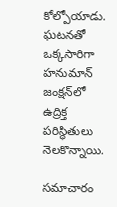కోల్పోయాడు. ఘటనతో ఒక్కసారిగా హనుమాన్ జంక్షన్‌లో ఉద్రిక్త పరిస్థితులు నెలకొన్నాయి.

సమాచారం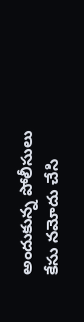అందుకున్న పోలీసులు కేసు నమోదు చేసి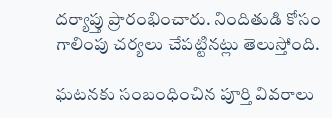దర్యాప్తు ప్రారంభించారు. నిందితుడి కోసం గాలింపు చర్యలు చేపట్టినట్లు తెలుస్తోంది.

ఘటనకు సంబంధించిన పూర్తి వివరాలు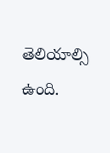తెలియాల్సి ఉంది.